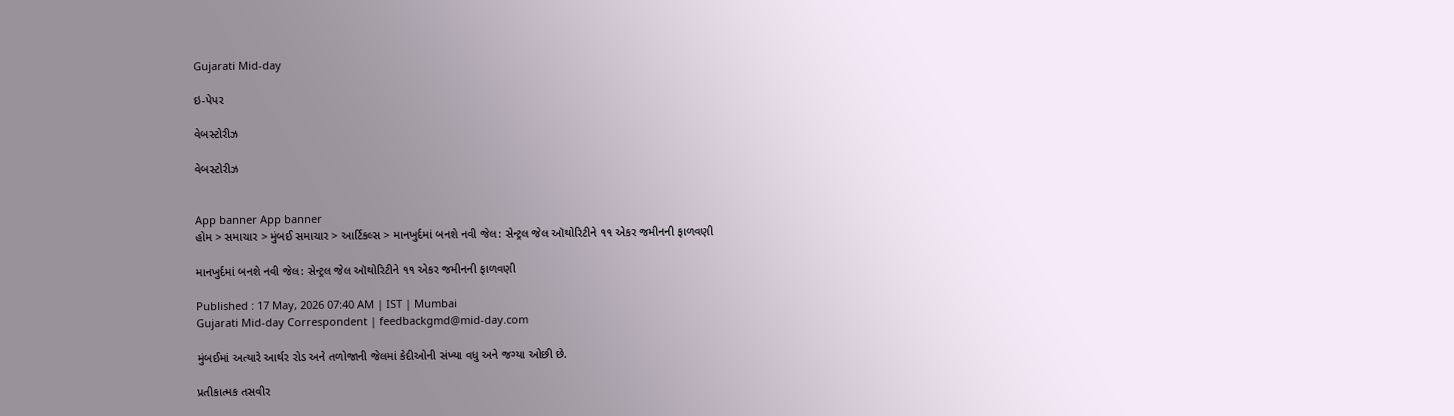Gujarati Mid-day

ઇ-પેપર

વેબસ્ટોરીઝ

વેબસ્ટોરીઝ


App banner App banner
હોમ > સમાચાર > મુંબઈ સમાચાર > આર્ટિકલ્સ > માનખુર્દમાં બનશે નવી જેલ: સેન્ટ્રલ જેલ ઑથોરિટીને ૧૧ એકર જમીનની ફાળવણી

માનખુર્દમાં બનશે નવી જેલ: સેન્ટ્રલ જેલ ઑથોરિટીને ૧૧ એકર જમીનની ફાળવણી

Published : 17 May, 2026 07:40 AM | IST | Mumbai
Gujarati Mid-day Correspondent | feedbackgmd@mid-day.com

મુંબઈમાં અત્યારે આર્થર રોડ અને તળોજાની જેલમાં કેદીઓની સંખ્યા વધુ અને જગ્યા ઓછી છે.

પ્રતીકાત્મક તસવીર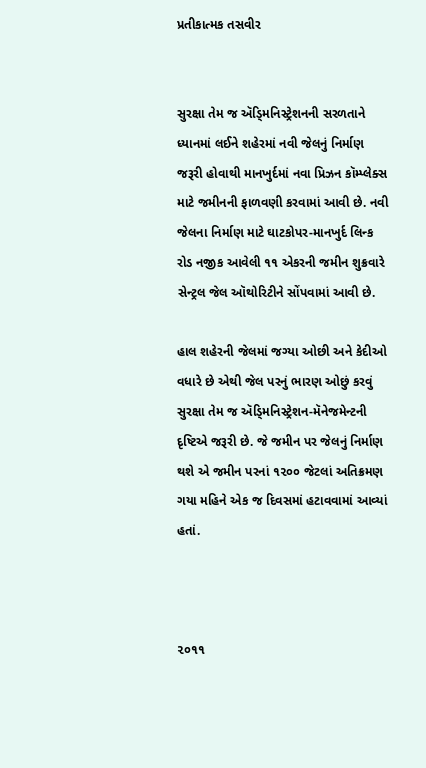પ્રતીકાત્મક તસવીર


સુરક્ષા તેમ જ ઍડ્‍મિનિસ્ટ્રેશનની સરળતાને ધ્યાનમાં લઈને શહેરમાં નવી જેલનું નિર્માણ જરૂરી હોવાથી માનખુર્દમાં નવા પ્રિઝન કૉમ્પ્લેક્સ માટે જમીનની ફાળવણી કરવામાં આવી છે. નવી જેલના નિર્માણ માટે ઘાટકોપર-માનખુર્દ લિન્ક રોડ નજીક આવેલી ૧૧ એકરની જમીન શુક્રવારે સેન્ટ્રલ જેલ ઑથોરિટીને સોંપવામાં આવી છે.

હાલ શહેરની જેલમાં જગ્યા ઓછી અને કેદીઓ વધારે છે એથી જેલ પરનું ભારણ ઓછું કરવું સુરક્ષા તેમ જ ઍડ્‍મિનિસ્ટ્રેશન-મૅનેજમેન્ટની દૃષ્ટિએ જરૂરી છે. જે જમીન પર જેલનું નિર્માણ થશે એ જમીન પરનાં ૧૨૦૦ જેટલાં અતિક્રમણ ગયા મહિને એક જ દિવસમાં હટાવવામાં આવ્યાં હતાં.



૨૦૧૧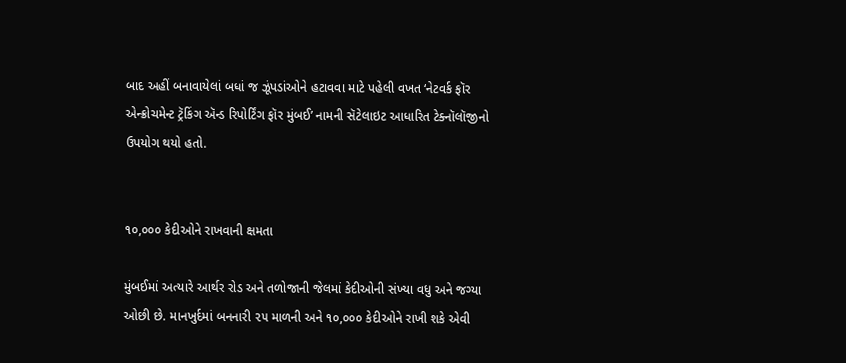બાદ અહીં બનાવાયેલાં બધાં જ ઝૂંપડાંઓને હટાવવા માટે પહેલી વખત ‘નેટવર્ક ફૉર એન્ક્રોચમેન્ટ ટ્રૅકિંગ ઍન્ડ રિપોર્ટિંગ ફૉર મુંબઈ’ નામની સૅટેલાઇટ આધારિત ટેક્નૉલૉજીનો ઉપયોગ થયો હતો.


૧૦,૦૦૦ કેદીઓને રાખવાની ક્ષમતા

મુંબઈમાં અત્યારે આર્થર રોડ અને તળોજાની જેલમાં કેદીઓની સંખ્યા વધુ અને જગ્યા ઓછી છે. માનખુર્દમાં બનનારી ૨૫ માળની અને ૧૦,૦૦૦ કેદીઓને રાખી શકે એવી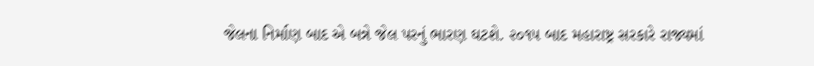જેલના નિર્માણ બાદ એ બન્ને જેલ પરનું ભારણ ઘટશે. ૨૦૧૫ બાદ મહારાષ્ટ્ર સરકારે રાજ્યમાં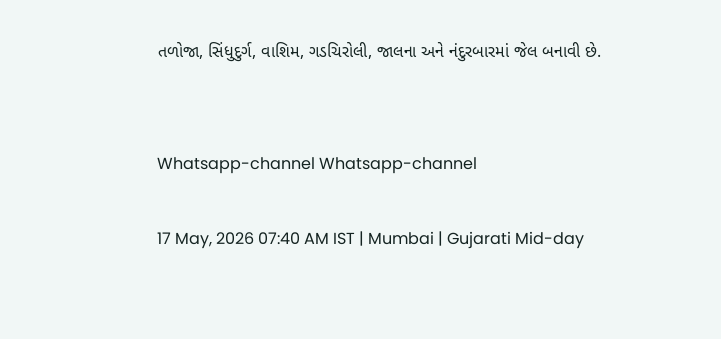તળોજા, સિંધુદુર્ગ, વાશિમ, ગડચિરોલી, જાલના અને નંદુરબારમાં જેલ બનાવી છે.


Whatsapp-channel Whatsapp-channel

17 May, 2026 07:40 AM IST | Mumbai | Gujarati Mid-day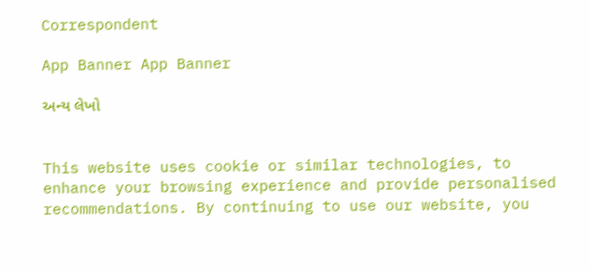Correspondent

App Banner App Banner

અન્ય લેખો


This website uses cookie or similar technologies, to enhance your browsing experience and provide personalised recommendations. By continuing to use our website, you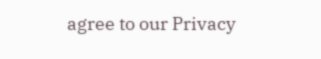agree to our Privacy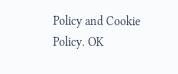Policy and Cookie Policy. OK